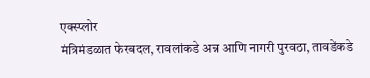एक्स्प्लोर
मंत्रिमंडळात फेरबदल, रावलांकडे अन्न आणि नागरी पुरवठा, तावडेंकडे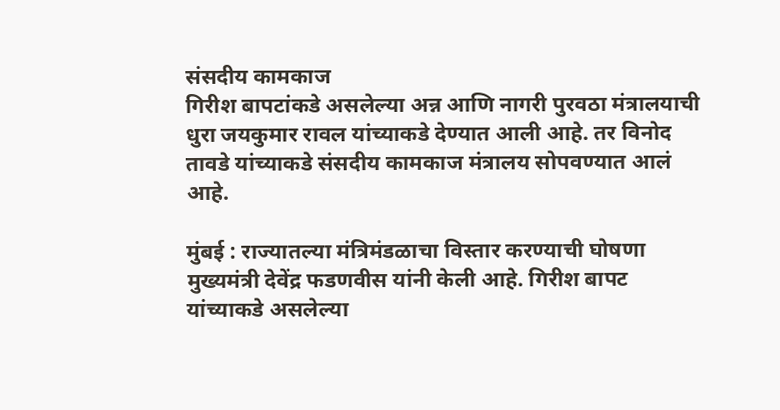संसदीय कामकाज
गिरीश बापटांकडे असलेल्या अन्न आणि नागरी पुरवठा मंत्रालयाची धुरा जयकुमार रावल यांच्याकडे देण्यात आली आहे. तर विनोद तावडे यांच्याकडे संसदीय कामकाज मंत्रालय सोपवण्यात आलं आहे.

मुंबई : राज्यातल्या मंत्रिमंडळाचा विस्तार करण्याची घोषणा मुख्यमंत्री देवेंद्र फडणवीस यांनी केली आहे. गिरीश बापट यांच्याकडे असलेल्या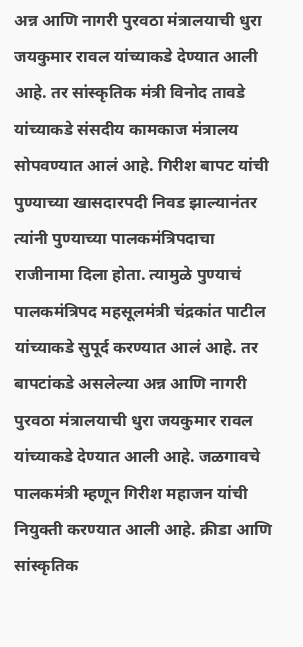अन्न आणि नागरी पुरवठा मंत्रालयाची धुरा जयकुमार रावल यांच्याकडे देण्यात आली आहे. तर सांस्कृतिक मंत्री विनोद तावडे यांच्याकडे संसदीय कामकाज मंत्रालय सोपवण्यात आलं आहे. गिरीश बापट यांची पुण्याच्या खासदारपदी निवड झाल्यानंतर त्यांनी पुण्याच्या पालकमंत्रिपदाचा राजीनामा दिला होता. त्यामुळे पुण्याचं पालकमंत्रिपद महसूलमंत्री चंद्रकांत पाटील यांच्याकडे सुपूर्द करण्यात आलं आहे. तर बापटांकडे असलेल्या अन्न आणि नागरी पुरवठा मंत्रालयाची धुरा जयकुमार रावल यांच्याकडे देण्यात आली आहे. जळगावचे पालकमंत्री म्हणून गिरीश महाजन यांची नियुक्ती करण्यात आली आहे. क्रीडा आणि सांस्कृतिक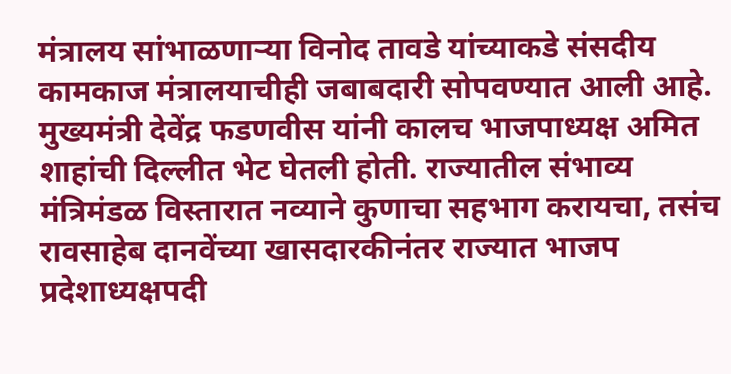मंत्रालय सांभाळणाऱ्या विनोद तावडे यांच्याकडे संसदीय कामकाज मंत्रालयाचीही जबाबदारी सोपवण्यात आली आहे. मुख्यमंत्री देवेंद्र फडणवीस यांनी कालच भाजपाध्यक्ष अमित शाहांची दिल्लीत भेट घेतली होती. राज्यातील संभाव्य मंत्रिमंडळ विस्तारात नव्याने कुणाचा सहभाग करायचा, तसंच रावसाहेब दानवेंच्या खासदारकीनंतर राज्यात भाजप प्रदेशाध्यक्षपदी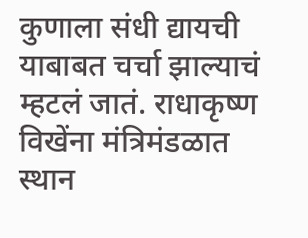कुणाला संधी द्यायची याबाबत चर्चा झाल्याचं म्हटलं जातं. राधाकृष्ण विखेंना मंत्रिमंडळात स्थान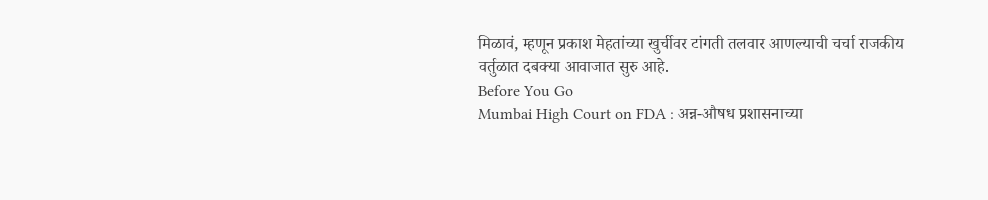मिळावं, म्हणून प्रकाश मेहतांच्या खुर्चीवर टांगती तलवार आणल्याची चर्चा राजकीय वर्तुळात दबक्या आवाजात सुरु आहे.
Before You Go
Mumbai High Court on FDA : अन्न-औषध प्रशासनाच्या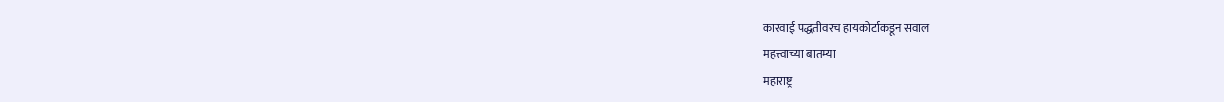कारवाई पद्धतीवरच हायकोर्टाकडून सवाल
महत्त्वाच्या बातम्या
महाराष्ट्र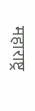महाराष्ट्र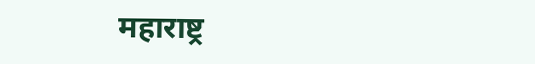महाराष्ट्र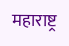महाराष्ट्र